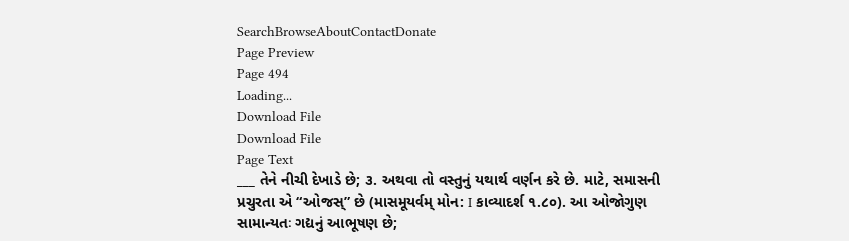SearchBrowseAboutContactDonate
Page Preview
Page 494
Loading...
Download File
Download File
Page Text
___ તેને નીચી દેખાડે છે; ૩. અથવા તો વસ્તુનું યથાર્થ વર્ણન કરે છે. માટે, સમાસની પ્રચુરતા એ “ઓજસ્” છે (માસમૂયર્વમ્ મોન: I કાવ્યાદર્શ ૧.૮૦). આ ઓજોગુણ સામાન્યતઃ ગદ્યનું આભૂષણ છે;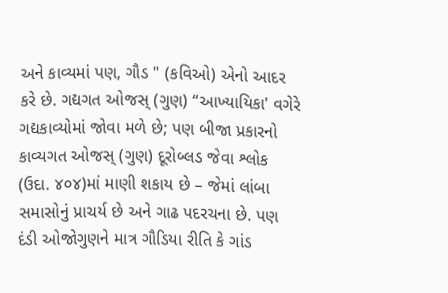અને કાવ્યમાં પણ, ગૌડ " (કવિઓ) એનો આદર કરે છે. ગદ્યગત ઓજસ્ (ગુણ) “આખ્યાયિકા' વગેરે ગદ્યકાવ્યોમાં જોવા મળે છે; પણ બીજા પ્રકારનો કાવ્યગત ઓજસ્ (ગુણ) દૂરોબ્લડ જેવા શ્લોક (ઉદા. ૪૦૪)માં માણી શકાય છે – જેમાં લાંબા સમાસોનું પ્રાચર્ય છે અને ગાઢ પદરચના છે. પણ દંડી ઓજોગુણને માત્ર ગૌડિયા રીતિ કે ગાંડ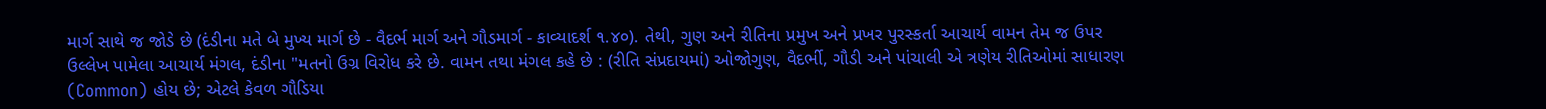માર્ગ સાથે જ જોડે છે (દંડીના મતે બે મુખ્ય માર્ગ છે - વૈદર્ભ માર્ગ અને ગૌડમાર્ગ - કાવ્યાદર્શ ૧.૪૦). તેથી, ગુણ અને રીતિના પ્રમુખ અને પ્રખર પુરસ્કર્તા આચાર્ય વામન તેમ જ ઉપર ઉલ્લેખ પામેલા આચાર્ય મંગલ, દંડીના "મતનો ઉગ્ર વિરોધ કરે છે. વામન તથા મંગલ કહે છે : (રીતિ સંપ્રદાયમાં) ઓજોગુણ, વૈદર્ભી, ગૌડી અને પાંચાલી એ ત્રણેય રીતિઓમાં સાધારણ (Common) હોય છે; એટલે કેવળ ગૌડિયા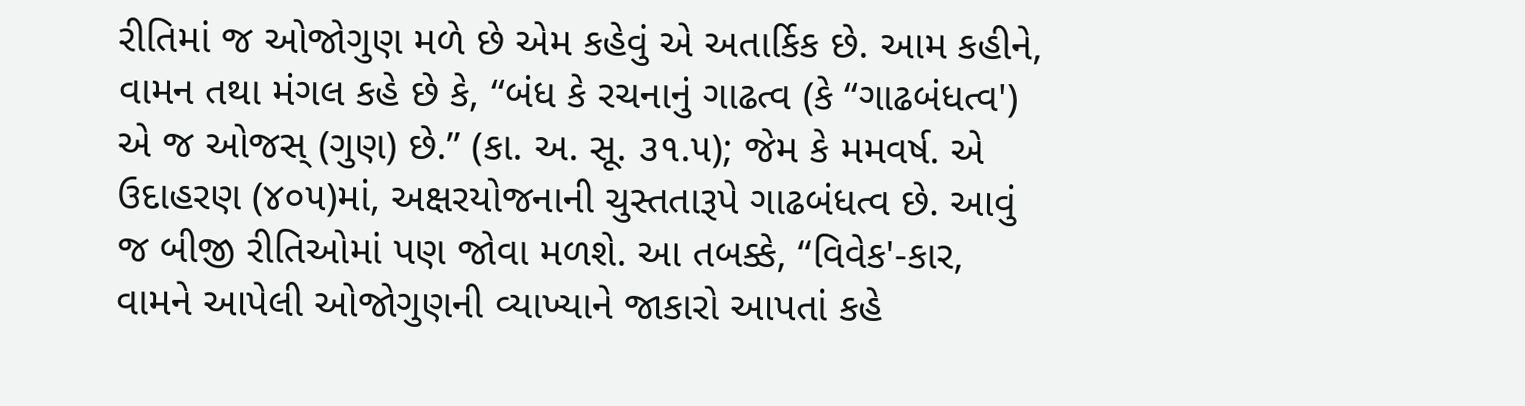રીતિમાં જ ઓજોગુણ મળે છે એમ કહેવું એ અતાર્કિક છે. આમ કહીને, વામન તથા મંગલ કહે છે કે, “બંધ કે રચનાનું ગાઢત્વ (કે “ગાઢબંધત્વ') એ જ ઓજસ્ (ગુણ) છે.” (કા. અ. સૂ. ૩૧.૫); જેમ કે મમવર્ષ. એ ઉદાહરણ (૪૦૫)માં, અક્ષરયોજનાની ચુસ્તતારૂપે ગાઢબંધત્વ છે. આવું જ બીજી રીતિઓમાં પણ જોવા મળશે. આ તબક્કે, “વિવેક'-કાર, વામને આપેલી ઓજોગુણની વ્યાખ્યાને જાકારો આપતાં કહે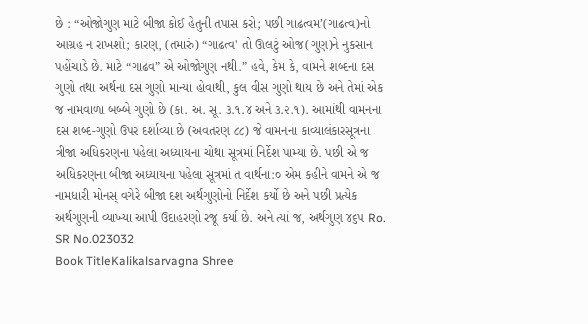છે : “ઓજોગુણ માટે બીજા કોઈ હેતુની તપાસ કરો; પછી ગાઢત્વમ’(ગાઢત્વ)નો આગ્રહ ન રાખશો; કારણ, (તમારું) “ગાઢત્વ' તો ઊલટું ઓજ(ગુણ)ને નુકસાન પહોંચાડે છે. માટે “ગાઢવ” એ ઓજોગુણ નથી.” હવે, કેમ કે, વામને શબ્દના દસ ગુણો તથા અર્થના દસ ગુણો માન્યા હોવાથી, કુલ વીસ ગુણો થાય છે અને તેમાં એક જ નામવાળા બબ્બે ગુણો છે (કા. અ. સૂ. ૩.૧.૪ અને ૩.૨.૧). આમાંથી વામનના દસ શબ્દ-ગુણો ઉપર દર્શાવ્યા છે (અવતરણ ૮૮) જે વામનના કાવ્યાલંકારસૂત્રના ત્રીજા અધિકરણના પહેલા અધ્યાયના ચોથા સૂત્રમાં નિર્દેશ પામ્યા છે. પછી એ જ અધિકરણના બીજા અધ્યાયના પહેલા સૂત્રમાં ત વાર્થના:૦ એમ કહીને વામને એ જ નામધારી મોનસ્ વગેરે બીજા દશ અર્થગુણોનો નિર્દેશ કર્યો છે અને પછી પ્રત્યેક અર્થગુણની વ્યાખ્યા આપી ઉદાહરણો રજૂ કર્યા છે. અને ત્યાં જ, અર્થગુણ ૪૬૫ Ro.
SR No.023032
Book TitleKalikalsarvagna Shree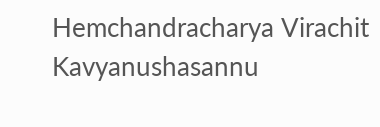Hemchandracharya Virachit Kavyanushasannu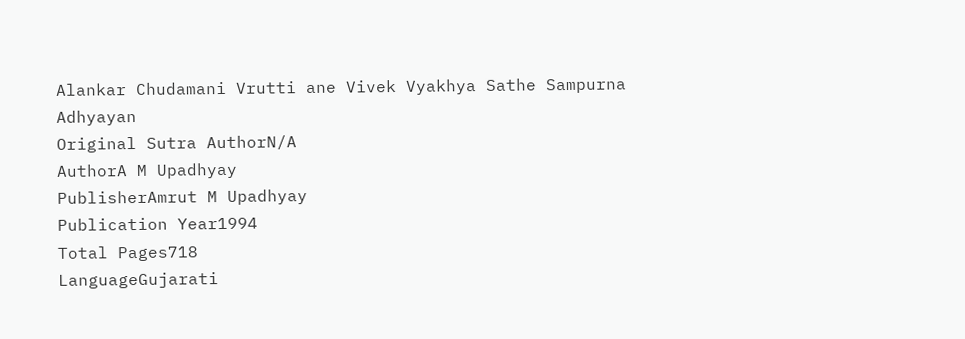Alankar Chudamani Vrutti ane Vivek Vyakhya Sathe Sampurna Adhyayan
Original Sutra AuthorN/A
AuthorA M Upadhyay
PublisherAmrut M Upadhyay
Publication Year1994
Total Pages718
LanguageGujarati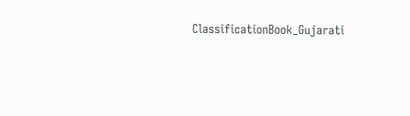ClassificationBook_Gujarati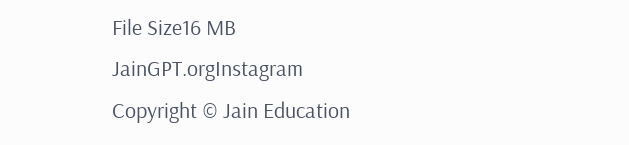File Size16 MB
JainGPT.orgInstagram
Copyright © Jain Education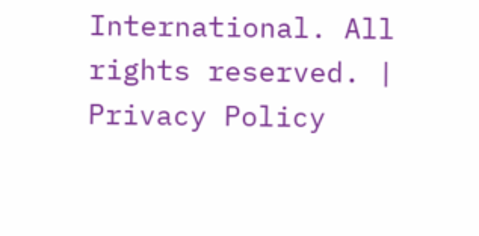International. All rights reserved. | Privacy Policy